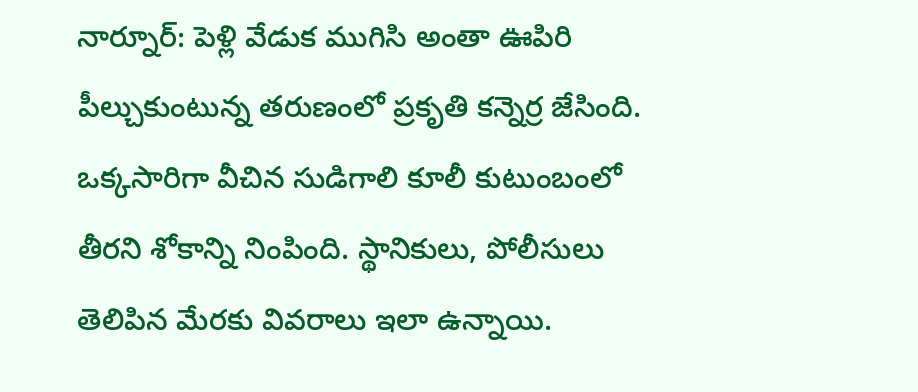నార్నూర్: పెళ్లి వేడుక ముగిసి అంతా ఊపిరి పీల్చుకుంటున్న తరుణంలో ప్రకృతి కన్నెర్ర జేసింది. ఒక్కసారిగా వీచిన సుడిగాలి కూలీ కుటుంబంలో తీరని శోకాన్ని నింపింది. స్థానికులు, పోలీసులు తెలిపిన మేరకు వివరాలు ఇలా ఉన్నాయి.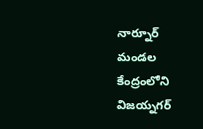నార్నూర్ మండల కేంద్రంలోని విజయ్నగర్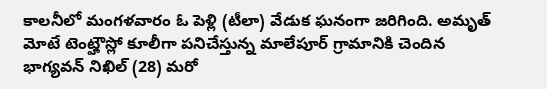కాలనీలో మంగళవారం ఓ పెళ్లి (టీలా) వేడుక ఘనంగా జరిగింది. అమృత్ మోటే టెంట్హౌస్లో కూలీగా పనిచేస్తున్న మాలేపూర్ గ్రామానికి చెందిన భాగ్యవన్ నిఖిల్ (28) మరో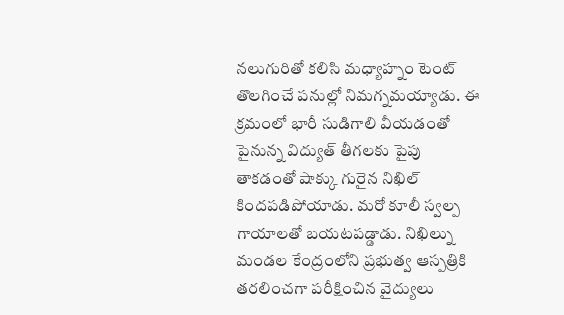నలుగురితో కలిసి మధ్యాహ్నం టెంట్ తొలగించే పనుల్లో నిమగ్నమయ్యాడు. ఈ క్రమంలో భారీ సుడిగాలి వీయడంతో పైనున్న విద్యుత్ తీగలకు పైపు తాకడంతో షాక్కు గురైన నిఖిల్ కిందపడిపోయాడు. మరో కూలీ స్వల్ప గాయాలతో బయటపడ్డాడు. నిఖిల్ను మండల కేంద్రంలోని ప్రభుత్వ ఆస్పత్రికి తరలించగా పరీక్షించిన వైద్యులు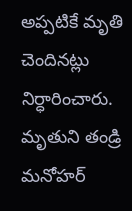అప్పటికే మృతి చెందినట్లు నిర్ధారించారు. మృతుని తండ్రి మనోహర్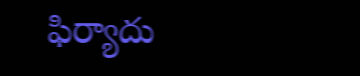ఫిర్యాదు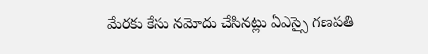మేరకు కేసు నమోదు చేసినట్లు ఏఎస్సై గణపతి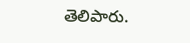తెలిపారు.